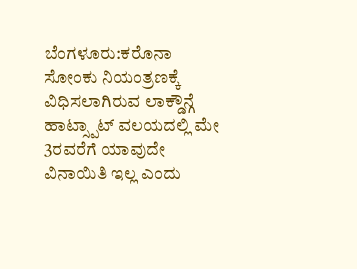ಬೆಂಗಳೂರು:ಕರೊನಾ ಸೋಂಕು ನಿಯಂತ್ರಣಕ್ಕೆ ವಿಧಿಸಲಾಗಿರುವ ಲಾಕ್ಡೌನ್ಗೆ ಹಾಟ್ಸ್ಪಾಟ್ ವಲಯದಲ್ಲಿ ಮೇ 3ರವರೆಗೆ ಯಾವುದೇ ವಿನಾಯಿತಿ ಇಲ್ಲ ಎಂದು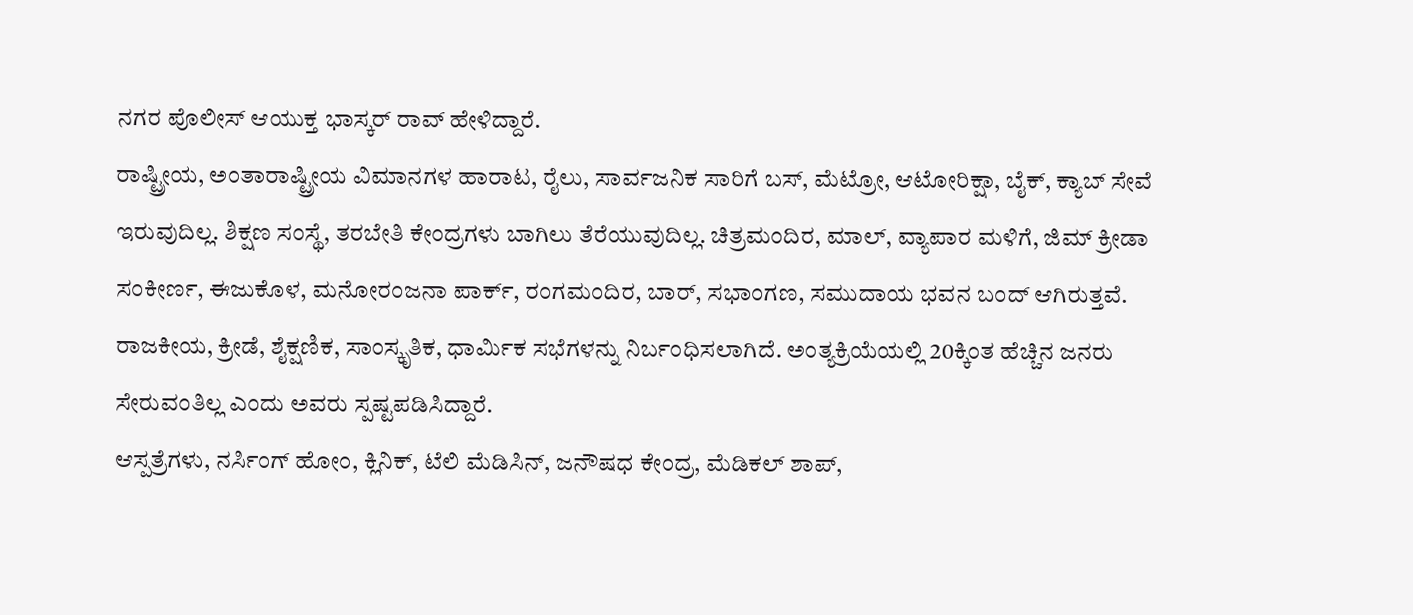ನಗರ ಪೊಲೀಸ್ ಆಯುಕ್ತ ಭಾಸ್ಕರ್ ರಾವ್ ಹೇಳಿದ್ದಾರೆ.
ರಾಷ್ಟ್ರೀಯ, ಅಂತಾರಾಷ್ಟ್ರೀಯ ವಿಮಾನಗಳ ಹಾರಾಟ, ರೈಲು, ಸಾರ್ವಜನಿಕ ಸಾರಿಗೆ ಬಸ್, ಮೆಟ್ರೋ, ಆಟೋರಿಕ್ಷಾ, ಬೈಕ್, ಕ್ಯಾಬ್ ಸೇವೆ ಇರುವುದಿಲ್ಲ. ಶಿಕ್ಷಣ ಸಂಸ್ಥೆ, ತರಬೇತಿ ಕೇಂದ್ರಗಳು ಬಾಗಿಲು ತೆರೆಯುವುದಿಲ್ಲ. ಚಿತ್ರಮಂದಿರ, ಮಾಲ್, ವ್ಯಾಪಾರ ಮಳಿಗೆ, ಜಿಮ್ ಕ್ರೀಡಾ ಸಂಕೀರ್ಣ, ಈಜುಕೊಳ, ಮನೋರಂಜನಾ ಪಾರ್ಕ್, ರಂಗಮಂದಿರ, ಬಾರ್, ಸಭಾಂಗಣ, ಸಮುದಾಯ ಭವನ ಬಂದ್ ಆಗಿರುತ್ತವೆ. ರಾಜಕೀಯ, ಕ್ರೀಡೆ, ಶೈಕ್ಷಣಿಕ, ಸಾಂಸ್ಕೃತಿಕ, ಧಾರ್ವಿುಕ ಸಭೆಗಳನ್ನು ನಿರ್ಬಂಧಿಸಲಾಗಿದೆ. ಅಂತ್ಯಕ್ರಿಯೆಯಲ್ಲಿ 20ಕ್ಕಿಂತ ಹೆಚ್ಚಿನ ಜನರು ಸೇರುವಂತಿಲ್ಲ ಎಂದು ಅವರು ಸ್ಪಷ್ಟಪಡಿಸಿದ್ದಾರೆ.
ಆಸ್ಪತ್ರೆಗಳು, ನರ್ಸಿಂಗ್ ಹೋಂ, ಕ್ಲಿನಿಕ್, ಟೆಲಿ ಮೆಡಿಸಿನ್, ಜನೌಷಧ ಕೇಂದ್ರ, ಮೆಡಿಕಲ್ ಶಾಪ್,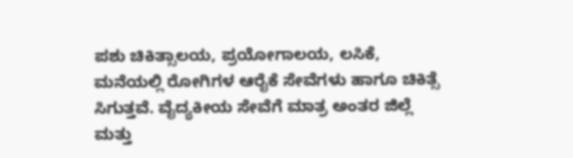ಪಶು ಚಿಕಿತ್ಸಾಲಯ, ಪ್ರಯೋಗಾಲಯ, ಲಸಿಕೆ, ಮನೆಯಲ್ಲಿ ರೋಗಿಗಳ ಆರೈಕೆ ಸೇವೆಗಳು ಹಾಗೂ ಚಿಕಿತ್ಸೆ ಸಿಗುತ್ತವೆ. ವೈದ್ಯಕೀಯ ಸೇವೆಗೆ ಮಾತ್ರ ಅಂತರ ಜಿಲ್ಲೆ ಮತ್ತು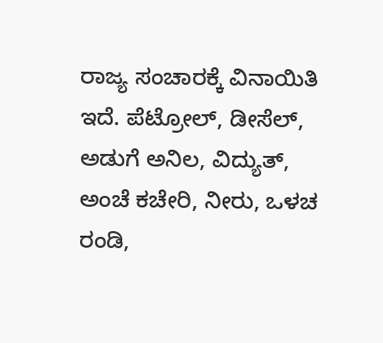ರಾಜ್ಯ ಸಂಚಾರಕ್ಕೆ ವಿನಾಯಿತಿ ಇದೆ. ಪೆಟ್ರೋಲ್, ಡೀಸೆಲ್, ಅಡುಗೆ ಅನಿಲ, ವಿದ್ಯುತ್, ಅಂಚೆ ಕಚೇರಿ, ನೀರು, ಒಳಚ ರಂಡಿ,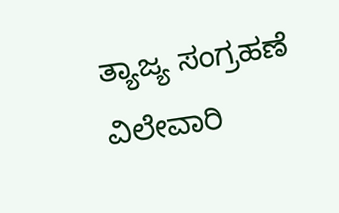ತ್ಯಾಜ್ಯ ಸಂಗ್ರಹಣೆ ವಿಲೇವಾರಿ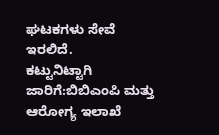ಘಟಕಗಳು ಸೇವೆ ಇರಲಿದೆ.
ಕಟ್ಟುನಿಟ್ಟಾಗಿ ಜಾರಿಗೆ:ಬಿಬಿಎಂಪಿ ಮತ್ತು ಆರೋಗ್ಯ ಇಲಾಖೆ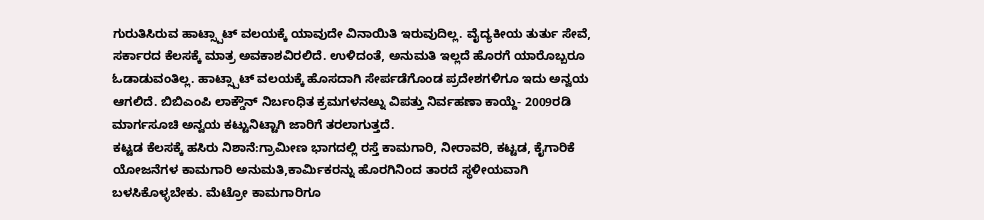ಗುರುತಿಸಿರುವ ಹಾಟ್ಸ್ಪಾಟ್ ವಲಯಕ್ಕೆ ಯಾವುದೇ ವಿನಾಯಿತಿ ಇರುವುದಿಲ್ಲ. ವೈದ್ಯಕೀಯ ತುರ್ತು ಸೇವೆ, ಸರ್ಕಾರದ ಕೆಲಸಕ್ಕೆ ಮಾತ್ರ ಅವಕಾಶವಿರಲಿದೆ. ಉಳಿದಂತೆ, ಅನುಮತಿ ಇಲ್ಲದೆ ಹೊರಗೆ ಯಾರೊಬ್ಬರೂ ಓಡಾಡುವಂತಿಲ್ಲ. ಹಾಟ್ಸ್ಪಾಟ್ ವಲಯಕ್ಕೆ ಹೊಸದಾಗಿ ಸೇರ್ಪಡೆಗೊಂಡ ಪ್ರದೇಶಗಳಿಗೂ ಇದು ಅನ್ವಯ ಆಗಲಿದೆ. ಬಿಬಿಎಂಪಿ ಲಾಕ್ಡೌನ್ ನಿರ್ಬಂಧಿತ ಕ್ರಮಗಳನಅ್ನು ವಿಪತ್ತು ನಿರ್ವಹಣಾ ಕಾಯ್ದೆ- 2009ರಡಿ ಮಾರ್ಗಸೂಚಿ ಅನ್ವಯ ಕಟ್ಟುನಿಟ್ಟಾಗಿ ಜಾರಿಗೆ ತರಲಾಗುತ್ತದೆ.
ಕಟ್ಟಡ ಕೆಲಸಕ್ಕೆ ಹಸಿರು ನಿಶಾನೆ:ಗ್ರಾಮೀಣ ಭಾಗದಲ್ಲಿ ರಸ್ತೆ ಕಾಮಗಾರಿ, ನೀರಾವರಿ, ಕಟ್ಟಡ, ಕೈಗಾರಿಕೆ ಯೋಜನೆಗಳ ಕಾಮಗಾರಿ ಅನುಮತಿ,ಕಾರ್ವಿುಕರನ್ನು ಹೊರಗಿನಿಂದ ತಾರದೆ ಸ್ಥಳೀಯವಾಗಿ ಬಳಸಿಕೊಳ್ಳಬೇಕು. ಮೆಟ್ರೋ ಕಾಮಗಾರಿಗೂ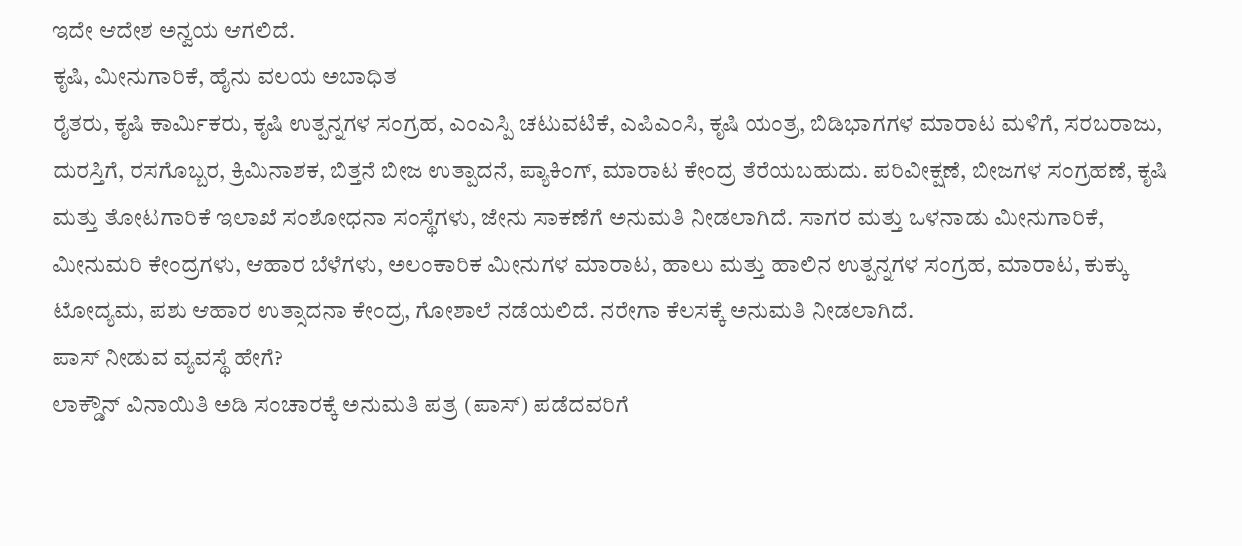ಇದೇ ಆದೇಶ ಅನ್ವಯ ಆಗಲಿದೆ.
ಕೃಷಿ, ಮೀನುಗಾರಿಕೆ, ಹೈನು ವಲಯ ಅಬಾಧಿತ
ರೈತರು, ಕೃಷಿ ಕಾರ್ವಿುಕರು, ಕೃಷಿ ಉತ್ಪನ್ನಗಳ ಸಂಗ್ರಹ, ಎಂಎಸ್ಪಿ ಚಟುವಟಿಕೆ, ಎಪಿಎಂಸಿ, ಕೃಷಿ ಯಂತ್ರ, ಬಿಡಿಭಾಗಗಳ ಮಾರಾಟ ಮಳಿಗೆ, ಸರಬರಾಜು, ದುರಸ್ತಿಗೆ, ರಸಗೊಬ್ಬರ, ಕ್ರಿಮಿನಾಶಕ, ಬಿತ್ತನೆ ಬೀಜ ಉತ್ಪಾದನೆ, ಪ್ಯಾಕಿಂಗ್, ಮಾರಾಟ ಕೇಂದ್ರ ತೆರೆಯಬಹುದು. ಪರಿವೀಕ್ಷಣೆ, ಬೀಜಗಳ ಸಂಗ್ರಹಣೆ, ಕೃಷಿ ಮತ್ತು ತೋಟಗಾರಿಕೆ ಇಲಾಖೆ ಸಂಶೋಧನಾ ಸಂಸ್ಥೆಗಳು, ಜೇನು ಸಾಕಣೆಗೆ ಅನುಮತಿ ನೀಡಲಾಗಿದೆ. ಸಾಗರ ಮತ್ತು ಒಳನಾಡು ಮೀನುಗಾರಿಕೆ, ಮೀನುಮರಿ ಕೇಂದ್ರಗಳು, ಆಹಾರ ಬೆಳೆಗಳು, ಅಲಂಕಾರಿಕ ಮೀನುಗಳ ಮಾರಾಟ, ಹಾಲು ಮತ್ತು ಹಾಲಿನ ಉತ್ಪನ್ನಗಳ ಸಂಗ್ರಹ, ಮಾರಾಟ, ಕುಕ್ಕು ಟೋದ್ಯಮ, ಪಶು ಆಹಾರ ಉತ್ಸಾದನಾ ಕೇಂದ್ರ, ಗೋಶಾಲೆ ನಡೆಯಲಿದೆ. ನರೇಗಾ ಕೆಲಸಕ್ಕೆ ಅನುಮತಿ ನೀಡಲಾಗಿದೆ.
ಪಾಸ್ ನೀಡುವ ವ್ಯವಸ್ಥೆ ಹೇಗೆ?
ಲಾಕ್ಡೌನ್ ವಿನಾಯಿತಿ ಅಡಿ ಸಂಚಾರಕ್ಕೆ ಅನುಮತಿ ಪತ್ರ (ಪಾಸ್) ಪಡೆದವರಿಗೆ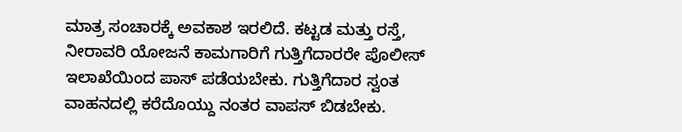ಮಾತ್ರ ಸಂಚಾರಕ್ಕೆ ಅವಕಾಶ ಇರಲಿದೆ. ಕಟ್ಟಡ ಮತ್ತು ರಸ್ತೆ, ನೀರಾವರಿ ಯೋಜನೆ ಕಾಮಗಾರಿಗೆ ಗುತ್ತಿಗೆದಾರರೇ ಪೊಲೀಸ್ ಇಲಾಖೆಯಿಂದ ಪಾಸ್ ಪಡೆಯಬೇಕು. ಗುತ್ತಿಗೆದಾರ ಸ್ವಂತ ವಾಹನದಲ್ಲಿ ಕರೆದೊಯ್ದು ನಂತರ ವಾಪಸ್ ಬಿಡಬೇಕು.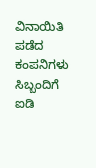ವಿನಾಯಿತಿ ಪಡೆದ ಕಂಪನಿಗಳು ಸಿಬ್ಬಂದಿಗೆ ಐಡಿ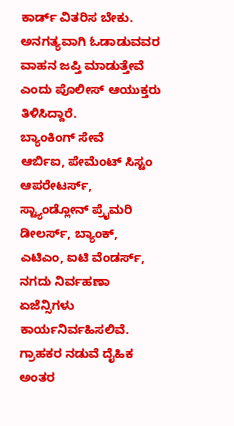ಕಾರ್ಡ್ ವಿತರಿಸ ಬೇಕು. ಅನಗತ್ಯವಾಗಿ ಓಡಾಡುವವರ ವಾಹನ ಜಪ್ತಿ ಮಾಡುತ್ತೇವೆ ಎಂದು ಪೊಲೀಸ್ ಆಯುಕ್ತರು ತಿಳಿಸಿದ್ದಾರೆ.
ಬ್ಯಾಂಕಿಂಗ್ ಸೇವೆ
ಆರ್ಬಿಐ, ಪೇಮೆಂಟ್ ಸಿಸ್ಟಂ ಆಪರೇಟರ್ಸ್, ಸ್ಟ್ಯಾಂಡ್ಲೋನ್ ಪ್ರೖೆಮರಿ ಡೀಲರ್ಸ್, ಬ್ಯಾಂಕ್, ಎಟಿಎಂ, ಐಟಿ ವೆಂಡರ್ಸ್, ನಗದು ನಿರ್ವಹಣಾ ಏಜೆನ್ಸಿಗಳು ಕಾರ್ಯನಿರ್ವಹಿಸಲಿವೆ. ಗ್ರಾಹಕರ ನಡುವೆ ದೈಹಿಕ ಅಂತರ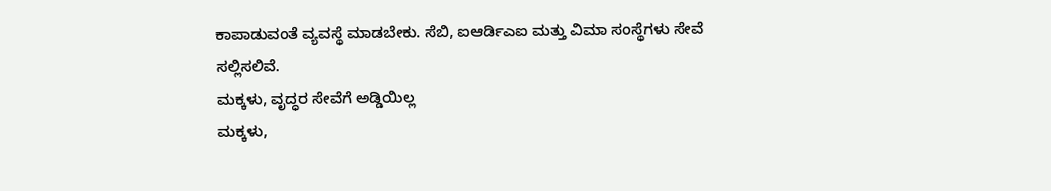ಕಾಪಾಡುವಂತೆ ವ್ಯವಸ್ಥೆ ಮಾಡಬೇಕು. ಸೆಬಿ, ಐಆರ್ಡಿಎಐ ಮತ್ತು ವಿಮಾ ಸಂಸ್ಥೆಗಳು ಸೇವೆ ಸಲ್ಲಿಸಲಿವೆ.
ಮಕ್ಕಳು, ವೃದ್ಧರ ಸೇವೆಗೆ ಅಡ್ಡಿಯಿಲ್ಲ
ಮಕ್ಕಳು,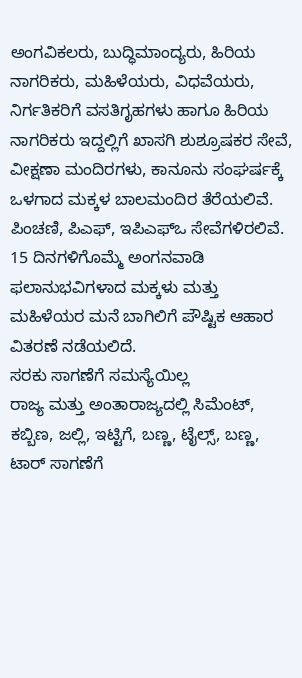ಅಂಗವಿಕಲರು, ಬುದ್ಧಿಮಾಂದ್ಯರು, ಹಿರಿಯ ನಾಗರಿಕರು, ಮಹಿಳೆಯರು, ವಿಧವೆಯರು, ನಿರ್ಗತಿಕರಿಗೆ ವಸತಿಗೃಹಗಳು ಹಾಗೂ ಹಿರಿಯ ನಾಗರಿಕರು ಇದ್ದಲ್ಲಿಗೆ ಖಾಸಗಿ ಶುಶ್ರೂಷಕರ ಸೇವೆ, ವೀಕ್ಷಣಾ ಮಂದಿರಗಳು, ಕಾನೂನು ಸಂಘರ್ಷಕ್ಕೆ ಒಳಗಾದ ಮಕ್ಕಳ ಬಾಲಮಂದಿರ ತೆರೆಯಲಿವೆ. ಪಿಂಚಣಿ, ಪಿಎಫ್, ಇಪಿಎಫ್ಒ ಸೇವೆಗಳಿರಲಿವೆ. 15 ದಿನಗಳಿಗೊಮ್ಮೆ ಅಂಗನವಾಡಿ ಫಲಾನುಭವಿಗಳಾದ ಮಕ್ಕಳು ಮತ್ತು ಮಹಿಳೆಯರ ಮನೆ ಬಾಗಿಲಿಗೆ ಪೌಷ್ಟಿಕ ಆಹಾರ ವಿತರಣೆ ನಡೆಯಲಿದೆ.
ಸರಕು ಸಾಗಣೆಗೆ ಸಮಸ್ಯೆಯಿಲ್ಲ
ರಾಜ್ಯ ಮತ್ತು ಅಂತಾರಾಜ್ಯದಲ್ಲಿ ಸಿಮೆಂಟ್, ಕಬ್ಬಿಣ, ಜಲ್ಲಿ, ಇಟ್ಟಿಗೆ, ಬಣ್ಣ, ಟೈಲ್ಸ್, ಬಣ್ಣ, ಟಾರ್ ಸಾಗಣೆಗೆ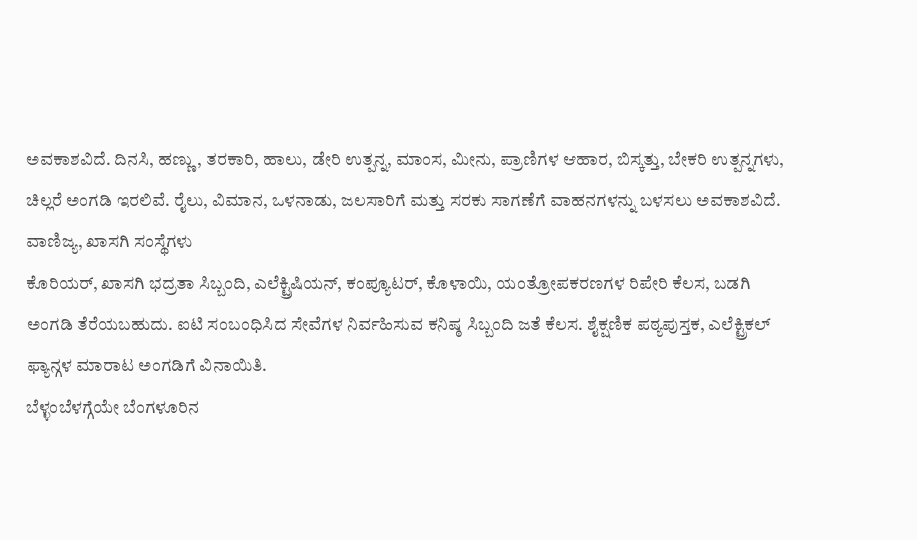ಅವಕಾಶವಿದೆ. ದಿನಸಿ, ಹಣ್ಣು, ತರಕಾರಿ, ಹಾಲು, ಡೇರಿ ಉತ್ಪನ್ನ, ಮಾಂಸ, ಮೀನು, ಪ್ರಾಣಿಗಳ ಆಹಾರ, ಬಿಸ್ಕತ್ತು, ಬೇಕರಿ ಉತ್ಪನ್ನಗಳು, ಚಿಲ್ಲರೆ ಅಂಗಡಿ ಇರಲಿವೆ. ರೈಲು, ವಿಮಾನ, ಒಳನಾಡು, ಜಲಸಾರಿಗೆ ಮತ್ತು ಸರಕು ಸಾಗಣೆಗೆ ವಾಹನಗಳನ್ನು ಬಳಸಲು ಅವಕಾಶವಿದೆ.
ವಾಣಿಜ್ಯ, ಖಾಸಗಿ ಸಂಸ್ಥೆಗಳು
ಕೊರಿಯರ್, ಖಾಸಗಿ ಭದ್ರತಾ ಸಿಬ್ಬಂದಿ, ಎಲೆಕ್ಟ್ರಿಷಿಯನ್, ಕಂಪ್ಯೂಟರ್, ಕೊಳಾಯಿ, ಯಂತ್ರೋಪಕರಣಗಳ ರಿಪೇರಿ ಕೆಲಸ, ಬಡಗಿ ಅಂಗಡಿ ತೆರೆಯಬಹುದು. ಐಟಿ ಸಂಬಂಧಿಸಿದ ಸೇವೆಗಳ ನಿರ್ವಹಿಸುವ ಕನಿಷ್ಠ ಸಿಬ್ಬಂದಿ ಜತೆ ಕೆಲಸ. ಶೈಕ್ಷಣಿಕ ಪಠ್ಯಪುಸ್ತಕ, ಎಲೆಕ್ಟ್ರಿಕಲ್ ಫ್ಯಾನ್ಗಳ ಮಾರಾಟ ಅಂಗಡಿಗೆ ವಿನಾಯಿತಿ.
ಬೆಳ್ಳಂಬೆಳಗ್ಗೆಯೇ ಬೆಂಗಳೂರಿನ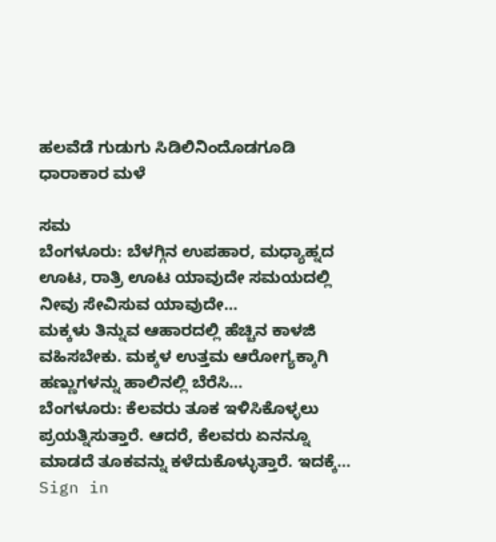ಹಲವೆಡೆ ಗುಡುಗು ಸಿಡಿಲಿನಿಂದೊಡಗೂಡಿ ಧಾರಾಕಾರ ಮಳೆ

ಸಮ
ಬೆಂಗಳೂರು: ಬೆಳಗ್ಗಿನ ಉಪಹಾರ, ಮಧ್ಯಾಹ್ನದ ಊಟ, ರಾತ್ರಿ ಊಟ ಯಾವುದೇ ಸಮಯದಲ್ಲಿ ನೀವು ಸೇವಿಸುವ ಯಾವುದೇ…
ಮಕ್ಕಳು ತಿನ್ನುವ ಆಹಾರದಲ್ಲಿ ಹೆಚ್ಚಿನ ಕಾಳಜಿ ವಹಿಸಬೇಕು. ಮಕ್ಕಳ ಉತ್ತಮ ಆರೋಗ್ಯಕ್ಕಾಗಿ ಹಣ್ಣುಗಳನ್ನು ಹಾಲಿನಲ್ಲಿ ಬೆರೆಸಿ…
ಬೆಂಗಳೂರು: ಕೆಲವರು ತೂಕ ಇಳಿಸಿಕೊಳ್ಳಲು ಪ್ರಯತ್ನಿಸುತ್ತಾರೆ. ಆದರೆ, ಕೆಲವರು ಏನನ್ನೂ ಮಾಡದೆ ತೂಕವನ್ನು ಕಳೆದುಕೊಳ್ಳುತ್ತಾರೆ. ಇದಕ್ಕೆ…
Sign in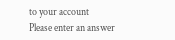to your account
Please enter an answer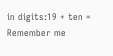in digits:19 + ten =
Remember me